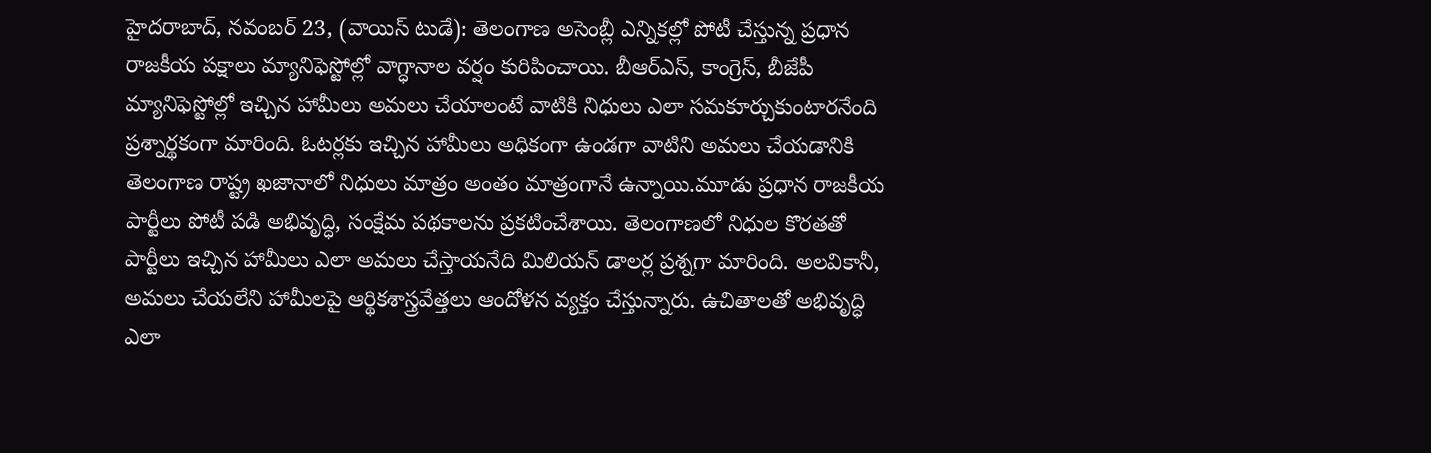హైదరాబాద్, నవంబర్ 23, (వాయిస్ టుడే): తెలంగాణ అసెంబ్లీ ఎన్నికల్లో పోటీ చేస్తున్న ప్రధాన రాజకీయ పక్షాలు మ్యానిఫెస్టోల్లో వాగ్ధానాల వర్షం కురిపించాయి. బీఆర్ఎస్, కాంగ్రెస్, బీజేపీ మ్యానిఫెస్టోల్లో ఇచ్చిన హామీలు అమలు చేయాలంటే వాటికి నిధులు ఎలా సమకూర్చుకుంటారనేంది ప్రశ్నార్థకంగా మారింది. ఓటర్లకు ఇచ్చిన హామీలు అధికంగా ఉండగా వాటిని అమలు చేయడానికి తెలంగాణ రాష్ట్ర ఖజానాలో నిధులు మాత్రం అంతం మాత్రంగానే ఉన్నాయి.మూడు ప్రధాన రాజకీయ పార్టీలు పోటీ పడి అభివృద్ధి, సంక్షేమ పథకాలను ప్రకటించేశాయి. తెలంగాణలో నిధుల కొరతతో పార్టీలు ఇచ్చిన హామీలు ఎలా అమలు చేస్తాయనేది మిలియన్ డాలర్ల ప్రశ్నగా మారింది. అలవికానీ, అమలు చేయలేని హామీలపై ఆర్థికశాస్త్రవేత్తలు ఆందోళన వ్యక్తం చేస్తున్నారు. ఉచితాలతో అభివృద్ధి ఎలా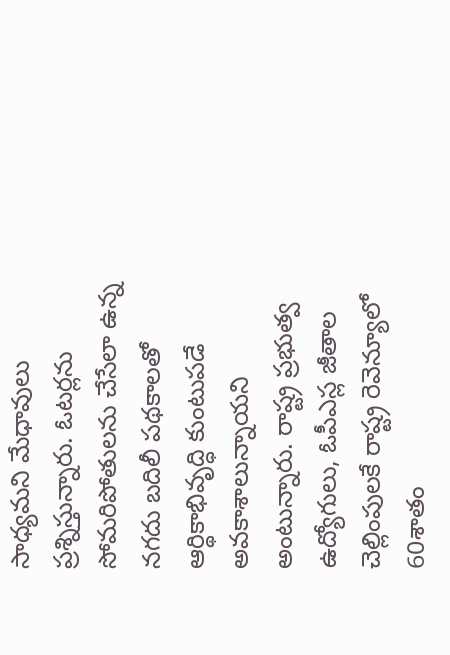సాధ్యమని మేధావులు ప్రశ్నిస్తున్నారు. ఓటర్లను సోమరిపోతులను చేసేలా ఉన్న నగదు బదిలీ పథకాలతో ఆర్థికాభివృద్ధి కుంటుపడే అవకాశాలున్నాయని అంటున్నారు. రాష్ట్ర ప్రభుత్వ ఉద్యోగులు, ఓపీఎస్ల జీతాల చెల్లింపులకే రాష్ట్ర రెవెన్యూలో 60శాతం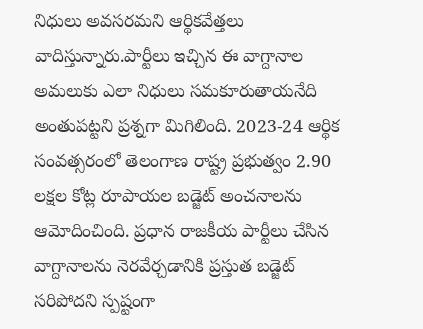నిధులు అవసరమని ఆర్థికవేత్తలు వాదిస్తున్నారు.పార్టీలు ఇచ్చిన ఈ వాగ్దానాల అమలుకు ఎలా నిధులు సమకూరుతాయనేది అంతుపట్టని ప్రశ్నగా మిగిలింది. 2023-24 ఆర్థిక సంవత్సరంలో తెలంగాణ రాష్ట్ర ప్రభుత్వం 2.90 లక్షల కోట్ల రూపాయల బడ్జెట్ అంచనాలను ఆమోదించింది. ప్రధాన రాజకీయ పార్టీలు చేసిన వాగ్దానాలను నెరవేర్చడానికి ప్రస్తుత బడ్జెట్ సరిపోదని స్పష్టంగా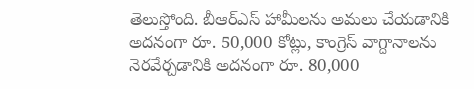తెలుస్తోంది. బీఆర్ఎస్ హామీలను అమలు చేయడానికి అదనంగా రూ. 50,000 కోట్లు, కాంగ్రెస్ వాగ్దానాలను నెరవేర్చడానికి అదనంగా రూ. 80,000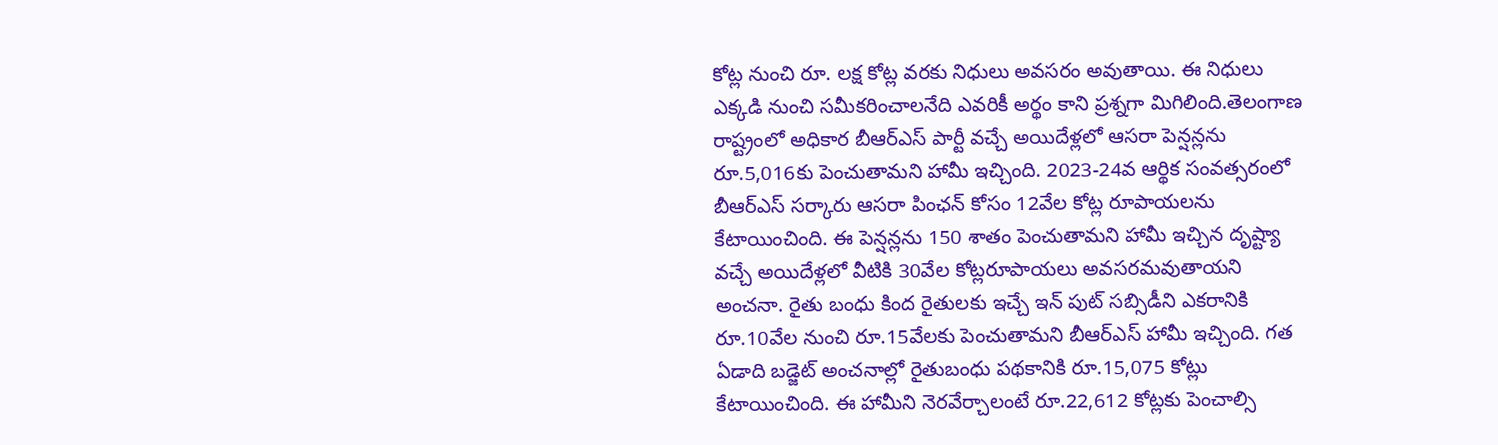కోట్ల నుంచి రూ. లక్ష కోట్ల వరకు నిధులు అవసరం అవుతాయి. ఈ నిధులు ఎక్కడి నుంచి సమీకరించాలనేది ఎవరికీ అర్థం కాని ప్రశ్నగా మిగిలింది.తెలంగాణ రాష్ట్రంలో అధికార బీఆర్ఎస్ పార్టీ వచ్చే అయిదేళ్లలో ఆసరా పెన్షన్లను రూ.5,016కు పెంచుతామని హామీ ఇచ్చింది. 2023-24వ ఆర్థిక సంవత్సరంలో బీఆర్ఎస్ సర్కారు ఆసరా పింఛన్ కోసం 12వేల కోట్ల రూపాయలను కేటాయించింది. ఈ పెన్షన్లను 150 శాతం పెంచుతామని హామీ ఇచ్చిన దృష్ట్యా వచ్చే అయిదేళ్లలో వీటికి 30వేల కోట్లరూపాయలు అవసరమవుతాయని అంచనా. రైతు బంధు కింద రైతులకు ఇచ్చే ఇన్ పుట్ సబ్సిడీని ఎకరానికి రూ.10వేల నుంచి రూ.15వేలకు పెంచుతామని బీఆర్ఎస్ హామీ ఇచ్చింది. గత ఏడాది బడ్జెట్ అంచనాల్లో రైతుబంధు పథకానికి రూ.15,075 కోట్లు కేటాయించింది. ఈ హామీని నెరవేర్చాలంటే రూ.22,612 కోట్లకు పెంచాల్సి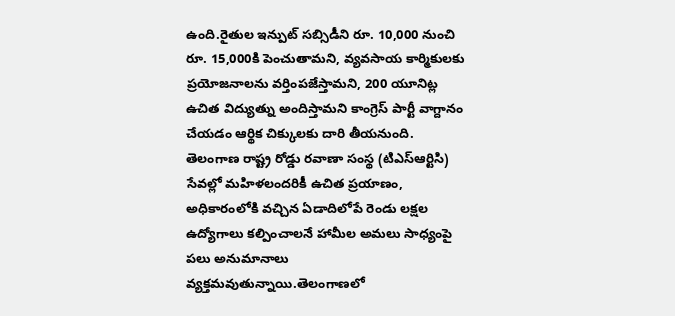ఉంది.రైతుల ఇన్పుట్ సబ్సిడీని రూ. 10,000 నుంచి రూ. 15,000కి పెంచుతామని, వ్యవసాయ కార్మికులకు ప్రయోజనాలను వర్తింపజేస్తామని, 200 యూనిట్ల ఉచిత విద్యుత్ను అందిస్తామని కాంగ్రెస్ పార్టీ వాగ్దానం చేయడం ఆర్థిక చిక్కులకు దారి తీయనుంది. తెలంగాణ రాష్ట్ర రోడ్డు రవాణా సంస్థ (టిఎస్ఆర్టిసి) సేవల్లో మహిళలందరికీ ఉచిత ప్రయాణం, అధికారంలోకి వచ్చిన ఏడాదిలోపే రెండు లక్షల ఉద్యోగాలు కల్పించాలనే హామీల అమలు సాధ్యంపై పలు అనుమానాలు వ్యక్తమవుతున్నాయి.తెలంగాణలో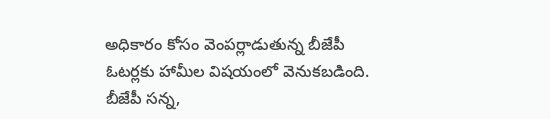అధికారం కోసం వెంపర్లాడుతున్న బీజేపీ ఓటర్లకు హామీల విషయంలో వెనుకబడింది. బీజేపీ సన్న,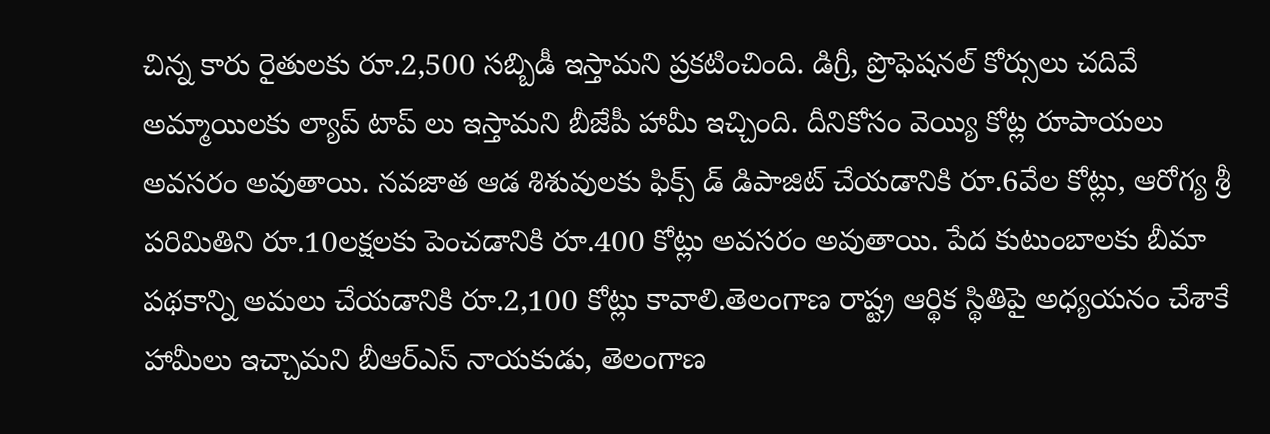చిన్న కారు రైతులకు రూ.2,500 సబ్బిడీ ఇస్తామని ప్రకటించింది. డిగ్రీ, ప్రొఫెషనల్ కోర్సులు చదివే అమ్మాయిలకు ల్యాప్ టాప్ లు ఇస్తామని బీజేపీ హామీ ఇచ్చింది. దీనికోసం వెయ్యి కోట్ల రూపాయలు అవసరం అవుతాయి. నవజాత ఆడ శిశువులకు ఫిక్స్ డ్ డిపాజిట్ చేయడానికి రూ.6వేల కోట్లు, ఆరోగ్య శ్రీ పరిమితిని రూ.10లక్షలకు పెంచడానికి రూ.400 కోట్లు అవసరం అవుతాయి. పేద కుటుంబాలకు బీమా పథకాన్ని అమలు చేయడానికి రూ.2,100 కోట్లు కావాలి.తెలంగాణ రాష్ట్ర ఆర్థిక స్థితిపై అధ్యయనం చేశాకే హామీలు ఇచ్చామని బీఆర్ఎస్ నాయకుడు, తెలంగాణ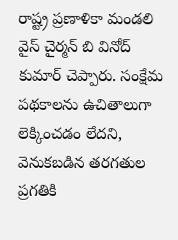రాష్ట్ర ప్రణాళికా మండలి వైస్ చైర్మన్ బి వినోద్ కుమార్ చెప్పారు. సంక్షేమ పథకాలను ఉచితాలుగా లెక్కించడం లేదని, వెనుకబడిన తరగతుల ప్రగతికి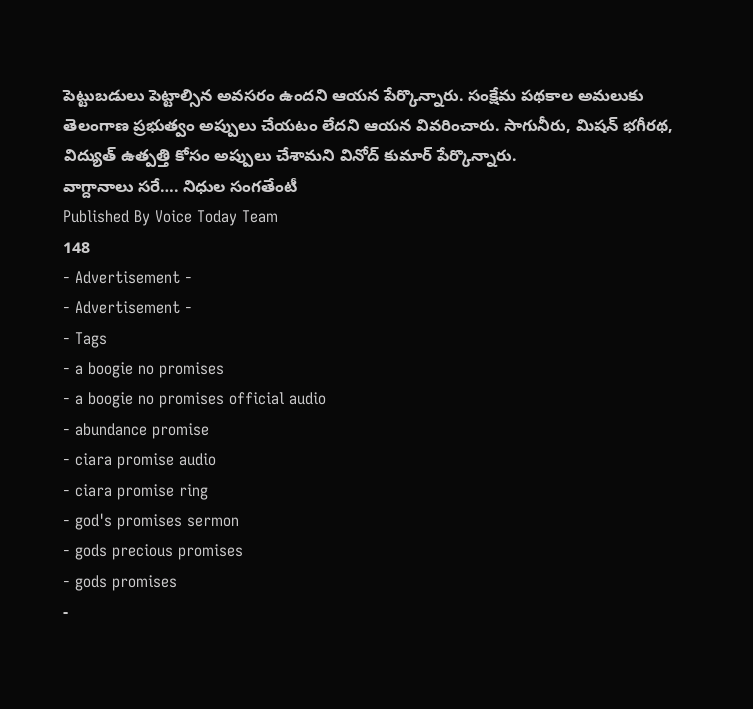పెట్టుబడులు పెట్టాల్సిన అవసరం ఉందని ఆయన పేర్కొన్నారు. సంక్షేమ పథకాల అమలుకు తెలంగాణ ప్రభుత్వం అప్పులు చేయటం లేదని ఆయన వివరించారు. సాగునీరు, మిషన్ భగీరథ, విద్యుత్ ఉత్పత్తి కోసం అప్పులు చేశామని వినోద్ కుమార్ పేర్కొన్నారు.
వాగ్దానాలు సరే…. నిధుల సంగతేంటీ
Published By Voice Today Team
148
- Advertisement -
- Advertisement -
- Tags
- a boogie no promises
- a boogie no promises official audio
- abundance promise
- ciara promise audio
- ciara promise ring
- god's promises sermon
- gods precious promises
- gods promises
-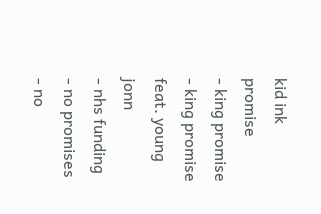kid ink promise
- king promise
- king promise feat. young jonn
- nhs funding
- no promises
- no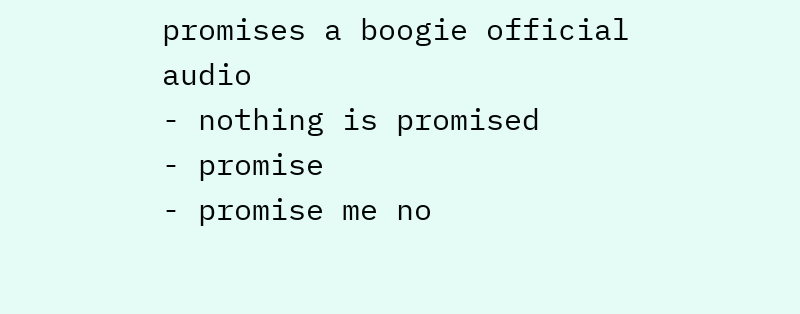promises a boogie official audio
- nothing is promised
- promise
- promise me no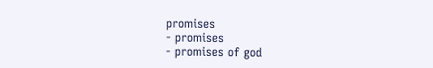promises
- promises
- promises of god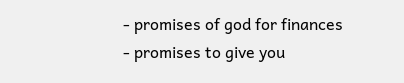- promises of god for finances
- promises to give you